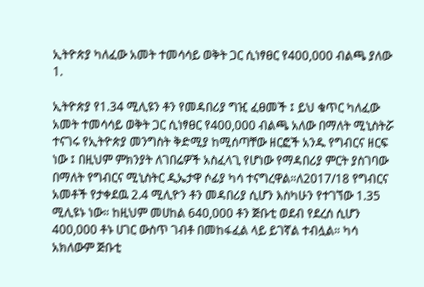ኢትዮጵያ ካለፈው አመት ተመሳሳይ ወቅት ጋር ሲነፃፀር የ400,000 ብልጫ ያለው 1.

ኢትዮጵያ የ1.34 ሚሊዩን ቶን የመዳበሪያ ግዢ ፈፀመች ፤ ይህ ቁጥር ካለፈው አመት ተመሳሳይ ወቅት ጋር ሲነፃፀር የ400,000 ብልጫ አለው በማለት ሚኒስትሯ ተናገሩ የኢትዮጵያ መንግስት ቅድሚያ ከሚሰጣቸው ዘርፎች አንዱ የግብርና ዘርፍ ነው ፤ በዚህም ምክንያት ለገበሬዎች አስፈላጊ የሆነው የማዳበሪያ ምርት ያስገባው በማለት የግብርና ሚኒስትር ዲኤታዋ ሶፊያ ካሳ ተናግረዋል።ለ2017/18 የግብርና አመቶች የታቀደዉ 2.4 ሚሊዮን ቶን መዳበሪያ ሲሆን እስካሁን የተገኘው 1.35 ሚሊዩኑ ነው። ከዚህም መሀከል 640,000 ቶን ጅቡቲ ወደብ የደረሰ ሲሆን 400,000 ቶኑ ሀገር ውስጥ ገብቶ በመከፋፈል ላይ ይገኛል ተብሏል። ካሳ አክለውም ጅቡቲ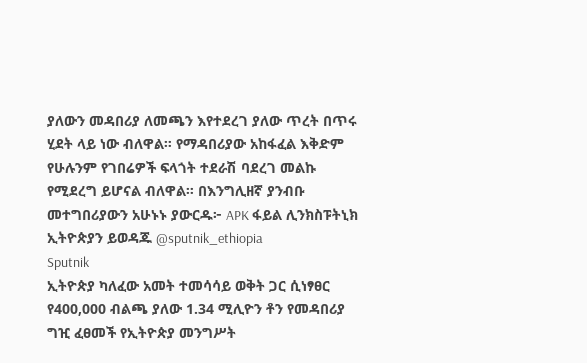ያለውን መዳበሪያ ለመጫን እየተደረገ ያለው ጥረት በጥሩ ሂደት ላይ ነው ብለዋል። የማዳበሪያው አከፋፈል እቅድም የሁሉንም የገበሬዎች ፍላጎት ተደራሽ ባደረገ መልኩ የሚደረግ ይሆናል ብለዋል። በእንግሊዘኛ ያንብቡ መተግበሪያውን አሁኑኑ ያውርዱ፦ APK ፋይል ሊንክስፑትኒክ ኢትዮጵያን ይወዳጁ @sputnik_ethiopia
Sputnik
ኢትዮጵያ ካለፈው አመት ተመሳሳይ ወቅት ጋር ሲነፃፀር የ400,000 ብልጫ ያለው 1.34 ሚሊዮን ቶን የመዳበሪያ ግዢ ፈፀመች የኢትዮጵያ መንግሥት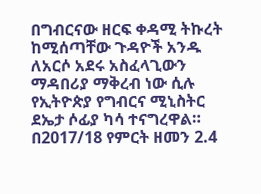በግብርናው ዘርፍ ቀዳሚ ትኩረት ከሚሰጣቸው ጉዳዮች አንዱ ለአርሶ አደሩ አስፈላጊውን ማዳበሪያ ማቅረብ ነው ሲሉ የኢትዮጵያ የግብርና ሚኒስትር ደኤታ ሶፊያ ካሳ ተናግረዋል። በ2017/18 የምርት ዘመን 2.4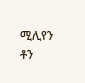ሚሊየን ቶን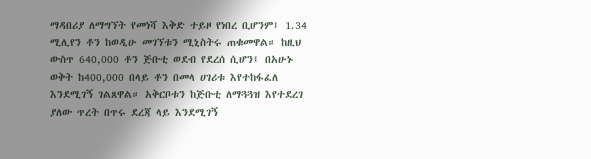ማዳበሪያ ለማግኘት የመነሻ እቅድ ተይዞ የነበረ ቢሆንም፤ 1.34 ሚሊየን ቶን ከወዲሁ መገኘቱን ሚኒስትሩ ጠቁመዋል። ከዚህ ውስጥ 640,000 ቶን ጅቡቲ ወደብ የደረሰ ሲሆን፤ በአሁኑ ወቅት ከ400,000 በላይ ቶን በመላ ሀገሪቱ እየተከፋፈለ እንደሚገኝ ገልጸዋል። አቅርቦቱን ከጅቡቲ ለማጓጓዝ እየተደረገ ያለው ጥረት በጥሩ ደረጃ ላይ እንደሚገኝ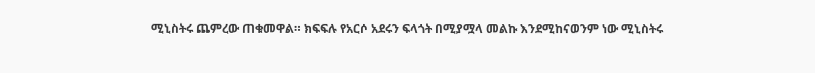ሚኒስትሩ ጨምረው ጠቁመዋል። ክፍፍሉ የአርሶ አደሩን ፍላጎት በሚያሟላ መልኩ እንደሚከናወንም ነው ሚኒስትሩ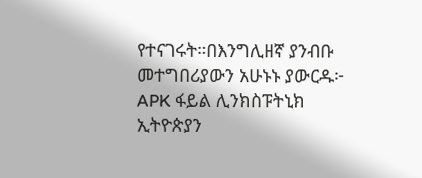የተናገሩት።በእንግሊዘኛ ያንብቡ መተግበሪያውን አሁኑኑ ያውርዱ፦ APK ፋይል ሊንክስፑትኒክ ኢትዮጵያን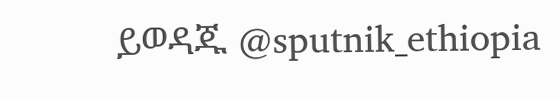ይወዳጁ @sputnik_ethiopia